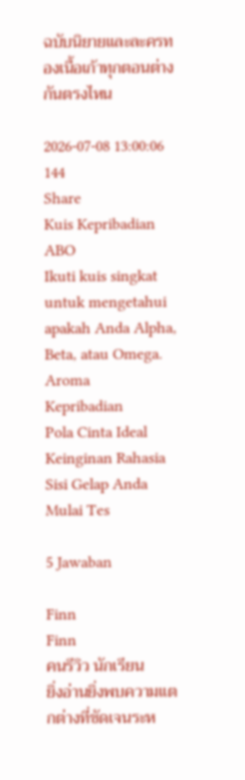ฉบับนิยายและละครทองเนื้อเก้าทุกตอนต่างกันตรงไหน

2026-07-08 13:00:06
144
Share
Kuis Kepribadian ABO
Ikuti kuis singkat untuk mengetahui apakah Anda Alpha, Beta, atau Omega.
Aroma
Kepribadian
Pola Cinta Ideal
Keinginan Rahasia
Sisi Gelap Anda
Mulai Tes

5 Jawaban

Finn
Finn
คนรีวิว นักเรียน
ยิ่งอ่านยิ่งพบความแตกต่างที่ชัดเจนระห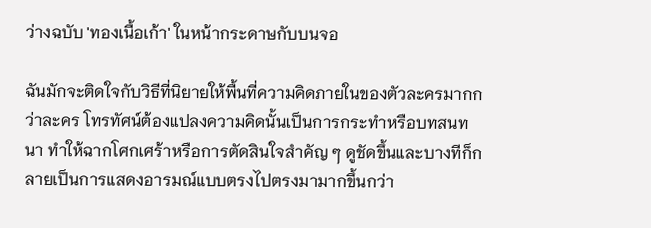ว่างฉบับ 'ทองเนื้อเก้า' ในหน้ากระดาษกับบนจอ

ฉันมักจะติดใจกับวิธีที่นิยายให้พื้นที่ความคิดภายในของตัวละครมากกว่าละคร โทรทัศน์ต้องแปลงความคิดนั้นเป็นการกระทำหรือบทสนทนา ทำให้ฉากโศกเศร้าหรือการตัดสินใจสำคัญ ๆ ดูชัดขึ้นและบางทีก็กลายเป็นการแสดงอารมณ์แบบตรงไปตรงมามากขึ้นกว่า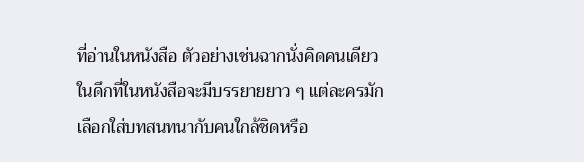ที่อ่านในหนังสือ ตัวอย่างเช่นฉากนั่งคิดคนเดียวในดึกที่ในหนังสือจะมีบรรยายยาว ๆ แต่ละครมักเลือกใส่บทสนทนากับคนใกล้ชิดหรือ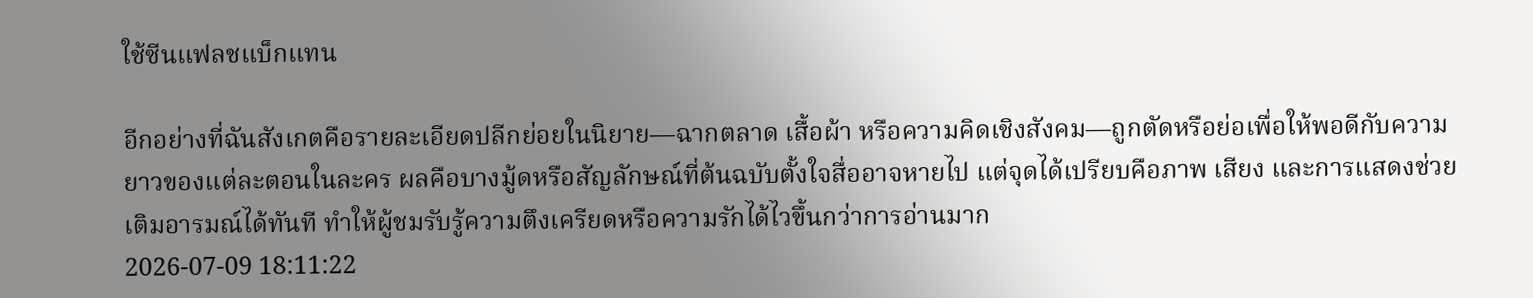ใช้ซีนแฟลชแบ็กแทน

อีกอย่างที่ฉันสังเกตคือรายละเอียดปลีกย่อยในนิยาย—ฉากตลาด เสื้อผ้า หรือความคิดเชิงสังคม—ถูกตัดหรือย่อเพื่อให้พอดีกับความยาวของแต่ละตอนในละคร ผลคือบางมู้ดหรือสัญลักษณ์ที่ต้นฉบับตั้งใจสื่ออาจหายไป แต่จุดได้เปรียบคือภาพ เสียง และการแสดงช่วยเติมอารมณ์ได้ทันที ทำให้ผู้ชมรับรู้ความตึงเครียดหรือความรักได้ไวขึ้นกว่าการอ่านมาก
2026-07-09 18:11:22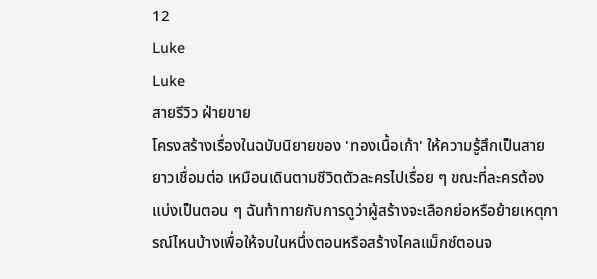12
Luke
Luke
สายรีวิว ฝ่ายขาย
โครงสร้างเรื่องในฉบับนิยายของ 'ทองเนื้อเก้า' ให้ความรู้สึกเป็นสายยาวเชื่อมต่อ เหมือนเดินตามชีวิตตัวละครไปเรื่อย ๆ ขณะที่ละครต้องแบ่งเป็นตอน ๆ ฉันท้าทายกับการดูว่าผู้สร้างจะเลือกย่อหรือย้ายเหตุการณ์ไหนบ้างเพื่อให้จบในหนึ่งตอนหรือสร้างไคลแม็กซ์ตอนจ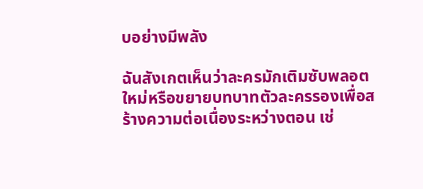บอย่างมีพลัง

ฉันสังเกตเห็นว่าละครมักเติมซับพลอตใหม่หรือขยายบทบาทตัวละครรองเพื่อสร้างความต่อเนื่องระหว่างตอน เช่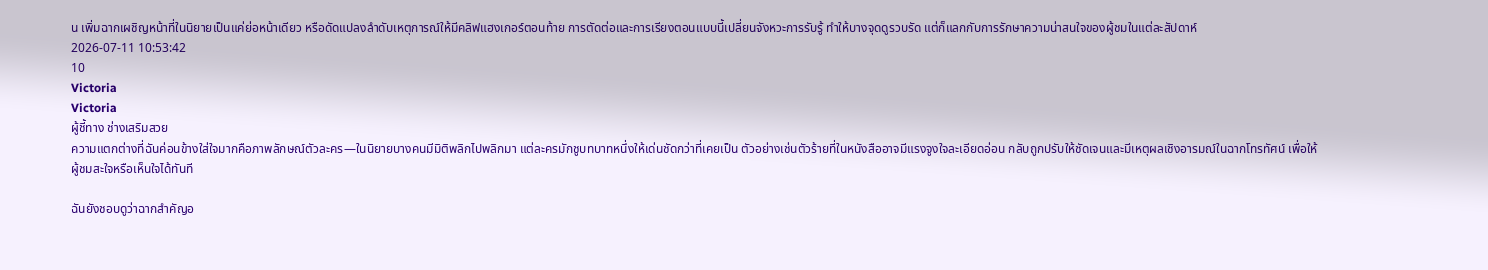น เพิ่มฉากเผชิญหน้าที่ในนิยายเป็นแค่ย่อหน้าเดียว หรือดัดแปลงลำดับเหตุการณ์ให้มีคลิฟแฮงเกอร์ตอนท้าย การตัดต่อและการเรียงตอนแบบนี้เปลี่ยนจังหวะการรับรู้ ทำให้บางจุดดูรวบรัด แต่ก็แลกกับการรักษาความน่าสนใจของผู้ชมในแต่ละสัปดาห์
2026-07-11 10:53:42
10
Victoria
Victoria
ผู้ชี้ทาง ช่างเสริมสวย
ความแตกต่างที่ฉันค่อนข้างใส่ใจมากคือภาพลักษณ์ตัวละคร—ในนิยายบางคนมีมิติพลิกไปพลิกมา แต่ละครมักชูบทบาทหนึ่งให้เด่นชัดกว่าที่เคยเป็น ตัวอย่างเช่นตัวร้ายที่ในหนังสืออาจมีแรงจูงใจละเอียดอ่อน กลับถูกปรับให้ชัดเจนและมีเหตุผลเชิงอารมณ์ในฉากโทรทัศน์ เพื่อให้ผู้ชมสะใจหรือเห็นใจได้ทันที

ฉันยังชอบดูว่าฉากสำคัญอ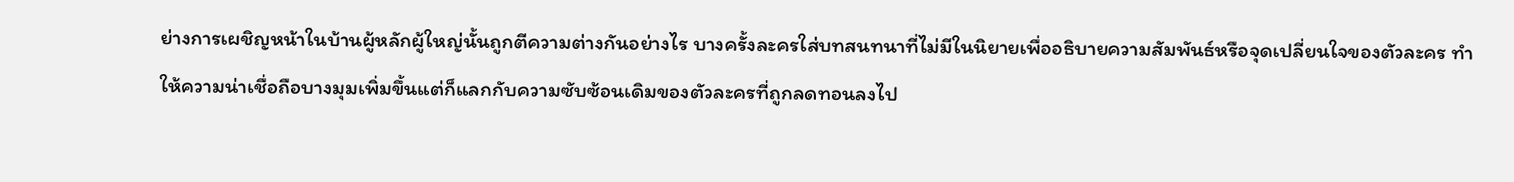ย่างการเผชิญหน้าในบ้านผู้หลักผู้ใหญ่นั้นถูกตีความต่างกันอย่างไร บางครั้งละครใส่บทสนทนาที่ไม่มีในนิยายเพื่ออธิบายความสัมพันธ์หรือจุดเปลี่ยนใจของตัวละคร ทำให้ความน่าเชื่อถือบางมุมเพิ่มขึ้นแต่ก็แลกกับความซับซ้อนเดิมของตัวละครที่ถูกลดทอนลงไป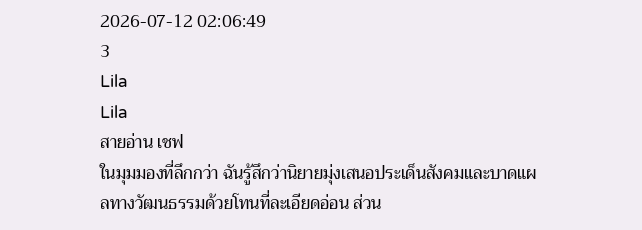2026-07-12 02:06:49
3
Lila
Lila
สายอ่าน เชฟ
ในมุมมองที่ลึกกว่า ฉันรู้สึกว่านิยายมุ่งเสนอประเด็นสังคมและบาดแผลทางวัฒนธรรมด้วยโทนที่ละเอียดอ่อน ส่วน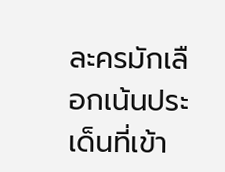ละครมักเลือกเน้นประเด็นที่เข้า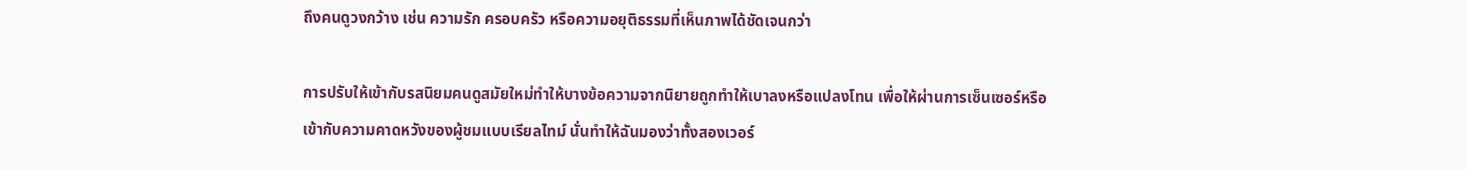ถึงคนดูวงกว้าง เช่น ความรัก ครอบครัว หรือความอยุติธรรมที่เห็นภาพได้ชัดเจนกว่า

การปรับให้เข้ากับรสนิยมคนดูสมัยใหม่ทำให้บางข้อความจากนิยายถูกทำให้เบาลงหรือแปลงโทน เพื่อให้ผ่านการเซ็นเซอร์หรือเข้ากับความคาดหวังของผู้ชมแบบเรียลไทม์ นั่นทำให้ฉันมองว่าทั้งสองเวอร์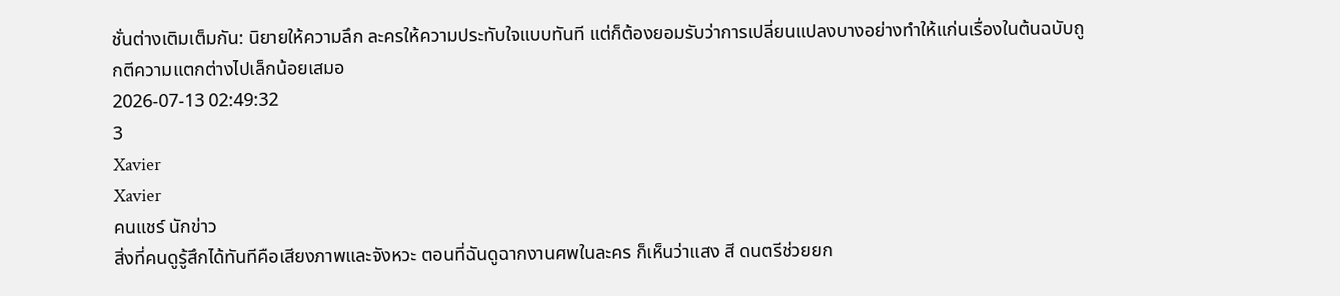ชั่นต่างเติมเต็มกัน: นิยายให้ความลึก ละครให้ความประทับใจแบบทันที แต่ก็ต้องยอมรับว่าการเปลี่ยนแปลงบางอย่างทำให้แก่นเรื่องในต้นฉบับถูกตีความแตกต่างไปเล็กน้อยเสมอ
2026-07-13 02:49:32
3
Xavier
Xavier
คนแชร์ นักข่าว
สิ่งที่คนดูรู้สึกได้ทันทีคือเสียงภาพและจังหวะ ตอนที่ฉันดูฉากงานศพในละคร ก็เห็นว่าแสง สี ดนตรีช่วยยก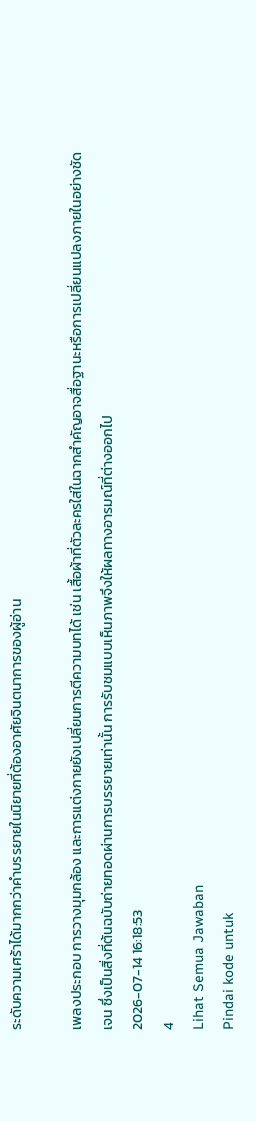ระดับความเศร้าได้มากกว่าคำบรรยายในนิยายที่ต้องอาศัยจินตนาการของผู้อ่าน

เพลงประกอบ การวางมุมกล้อง และการแต่งกายยังเปลี่ยนการตีความบทได้ เช่น เสื้อผ้าที่ตัวละครใส่ในฉากสำคัญอาจสื่อฐานะหรือการเปลี่ยนแปลงภายในอย่างชัดเจน ซึ่งเป็นสิ่งที่ต้นฉบับถ่ายทอดผ่านการบรรยายเท่านั้น การรับชมแบบเห็นภาพจึงให้ผลทางอารมณ์ที่ต่างออกไป
2026-07-14 16:18:53
4
Lihat Semua Jawaban
Pindai kode untuk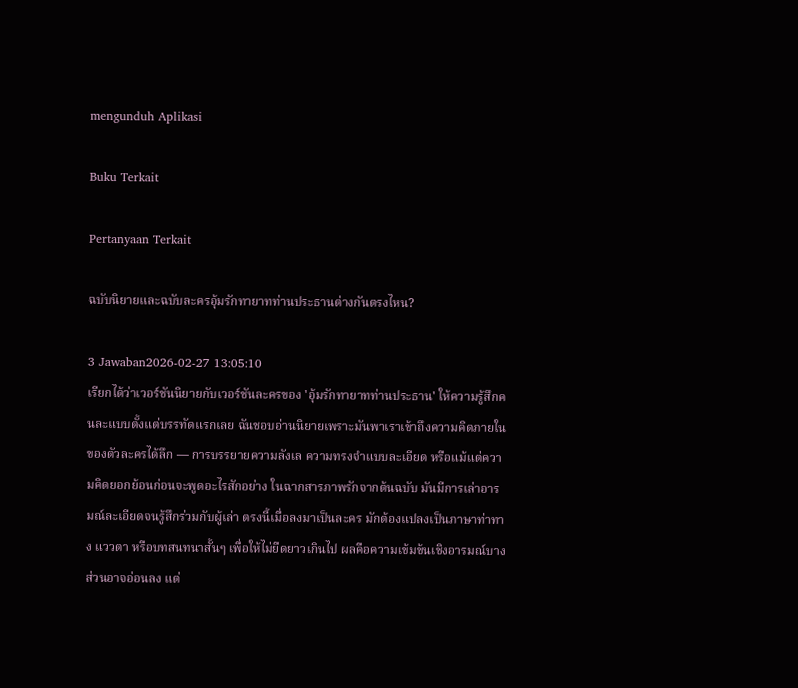mengunduh Aplikasi

Buku Terkait

Pertanyaan Terkait

ฉบับนิยายและฉบับละครอุ้มรักทายาทท่านประธานต่างกันตรงไหน?

3 Jawaban2026-02-27 13:05:10
เรียกได้ว่าเวอร์ชันนิยายกับเวอร์ชันละครของ 'อุ้มรักทายาทท่านประธาน' ให้ความรู้สึกคนละแบบตั้งแต่บรรทัดแรกเลย ฉันชอบอ่านนิยายเพราะมันพาเราเข้าถึงความคิดภายในของตัวละครได้ลึก — การบรรยายความลังเล ความทรงจำแบบละเอียด หรือแม้แต่ความคิดยอกย้อนก่อนจะพูดอะไรสักอย่าง ในฉากสารภาพรักจากต้นฉบับ มันมีการเล่าอารมณ์ละเอียดจนรู้สึกร่วมกับผู้เล่า ตรงนี้เมื่อลงมาเป็นละคร มักต้องแปลงเป็นภาษาท่าทาง แววตา หรือบทสนทนาสั้นๆ เพื่อให้ไม่ยืดยาวเกินไป ผลคือความเข้มข้นเชิงอารมณ์บางส่วนอาจอ่อนลง แต่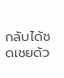กลับได้ชดเชยด้ว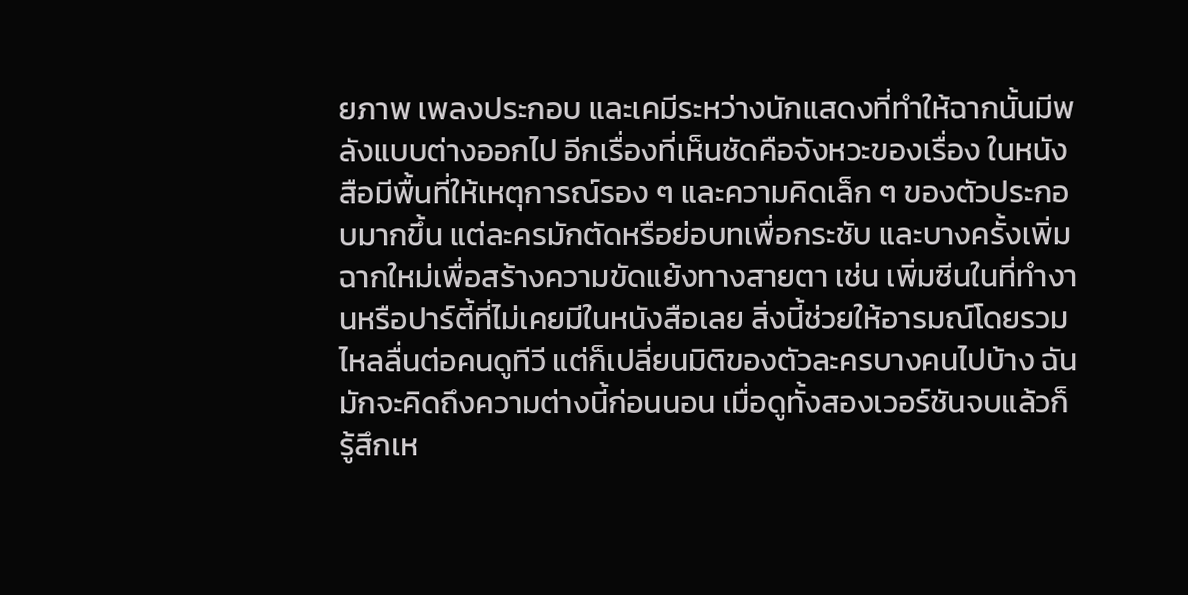ยภาพ เพลงประกอบ และเคมีระหว่างนักแสดงที่ทำให้ฉากนั้นมีพลังแบบต่างออกไป อีกเรื่องที่เห็นชัดคือจังหวะของเรื่อง ในหนังสือมีพื้นที่ให้เหตุการณ์รอง ๆ และความคิดเล็ก ๆ ของตัวประกอบมากขึ้น แต่ละครมักตัดหรือย่อบทเพื่อกระชับ และบางครั้งเพิ่มฉากใหม่เพื่อสร้างความขัดแย้งทางสายตา เช่น เพิ่มซีนในที่ทำงานหรือปาร์ตี้ที่ไม่เคยมีในหนังสือเลย สิ่งนี้ช่วยให้อารมณ์โดยรวมไหลลื่นต่อคนดูทีวี แต่ก็เปลี่ยนมิติของตัวละครบางคนไปบ้าง ฉันมักจะคิดถึงความต่างนี้ก่อนนอน เมื่อดูทั้งสองเวอร์ชันจบแล้วก็รู้สึกเห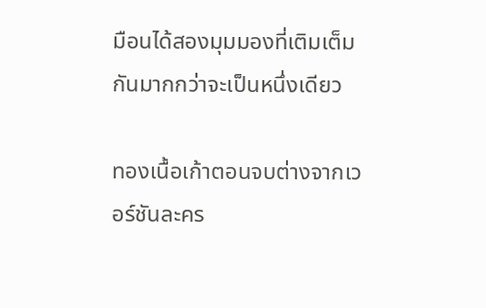มือนได้สองมุมมองที่เติมเต็มกันมากกว่าจะเป็นหนึ่งเดียว

ทองเนื้อเก้าตอนจบต่างจากเวอร์ชันละคร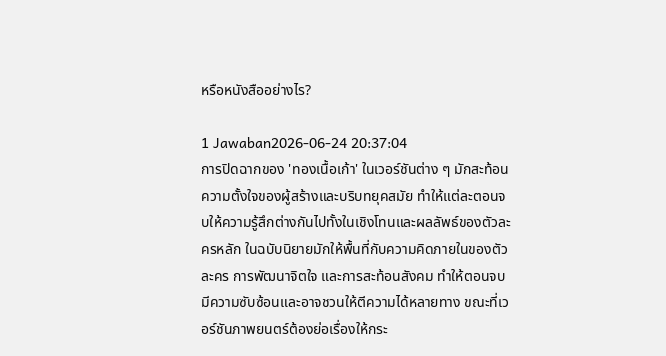หรือหนังสืออย่างไร?

1 Jawaban2026-06-24 20:37:04
การปิดฉากของ 'ทองเนื้อเก้า' ในเวอร์ชันต่าง ๆ มักสะท้อนความตั้งใจของผู้สร้างและบริบทยุคสมัย ทำให้แต่ละตอนจบให้ความรู้สึกต่างกันไปทั้งในเชิงโทนและผลลัพธ์ของตัวละครหลัก ในฉบับนิยายมักให้พื้นที่กับความคิดภายในของตัวละคร การพัฒนาจิตใจ และการสะท้อนสังคม ทำให้ตอนจบมีความซับซ้อนและอาจชวนให้ตีความได้หลายทาง ขณะที่เวอร์ชันภาพยนตร์ต้องย่อเรื่องให้กระ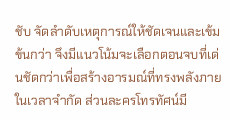ชับ จัดลำดับเหตุการณ์ให้ชัดเจนและเข้มข้นกว่า จึงมีแนวโน้มจะเลือกตอนจบที่เด่นชัดกว่าเพื่อสร้างอารมณ์ที่ทรงพลังภายในเวลาจำกัด ส่วนละครโทรทัศน์มี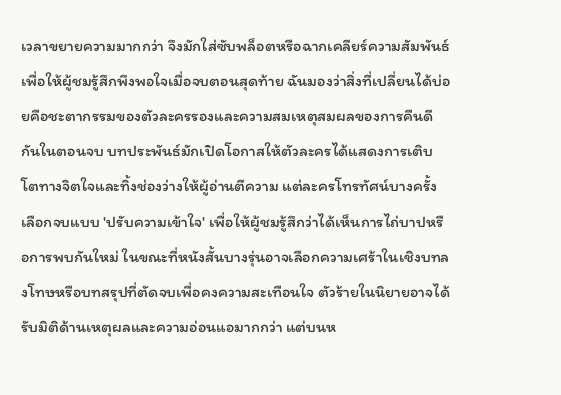เวลาขยายความมากกว่า จึงมักใส่ซับพล็อตหรือฉากเคลียร์ความสัมพันธ์เพื่อให้ผู้ชมรู้สึกพึงพอใจเมื่อจบตอนสุดท้าย ฉันมองว่าสิ่งที่เปลี่ยนได้บ่อยคือชะตากรรมของตัวละครรองและความสมเหตุสมผลของการคืนดีกันในตอนจบ บทประพันธ์มักเปิดโอกาสให้ตัวละครได้แสดงการเติบโตทางจิตใจและทิ้งช่องว่างให้ผู้อ่านตีความ แต่ละครโทรทัศน์บางครั้งเลือกจบแบบ 'ปรับความเข้าใจ' เพื่อให้ผู้ชมรู้สึกว่าได้เห็นการไถ่บาปหรือการพบกันใหม่ ในขณะที่หนังสั้นบางรุ่นอาจเลือกความเศร้าในเชิงบทลงโทษหรือบทสรุปที่ตัดจบเพื่อคงความสะเทือนใจ ตัวร้ายในนิยายอาจได้รับมิติด้านเหตุผลและความอ่อนแอมากกว่า แต่บนห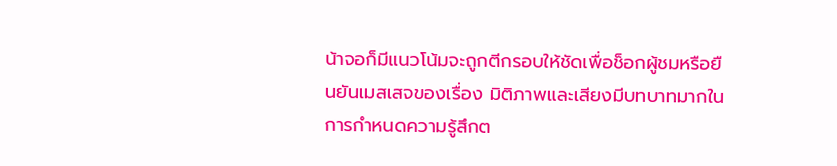น้าจอก็มีแนวโน้มจะถูกตีกรอบให้ชัดเพื่อช็อกผู้ชมหรือยืนยันเมสเสจของเรื่อง มิติภาพและเสียงมีบทบาทมากในการกำหนดความรู้สึกต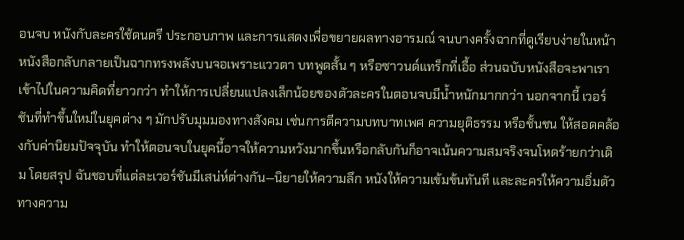อนจบ หนังกับละครใช้ดนตรี ประกอบภาพ และการแสดงเพื่อขยายผลทางอารมณ์ จนบางครั้งฉากที่ดูเรียบง่ายในหน้าหนังสือกลับกลายเป็นฉากทรงพลังบนจอเพราะแววตา บทพูดสั้น ๆ หรือซาวนด์แทร็กที่เอื้อ ส่วนฉบับหนังสือจะพาเราเข้าไปในความคิดที่ยาวกว่า ทำให้การเปลี่ยนแปลงเล็กน้อยของตัวละครในตอนจบมีน้ำหนักมากกว่า นอกจากนี้ เวอร์ชันที่ทำขึ้นใหม่ในยุคต่าง ๆ มักปรับมุมมองทางสังคม เช่นการตีความบทบาทเพศ ความยุติธรรม หรือชั้นชน ให้สอดคล้องกับค่านิยมปัจจุบัน ทำให้ตอนจบในยุคนี้อาจให้ความหวังมากขึ้นหรือกลับกันก็อาจเน้นความสมจริงจนโหดร้ายกว่าเดิม โดยสรุป ฉันชอบที่แต่ละเวอร์ชันมีเสน่ห์ต่างกัน—นิยายให้ความลึก หนังให้ความเข้มข้นทันที และละครให้ความอิ่มตัวทางความ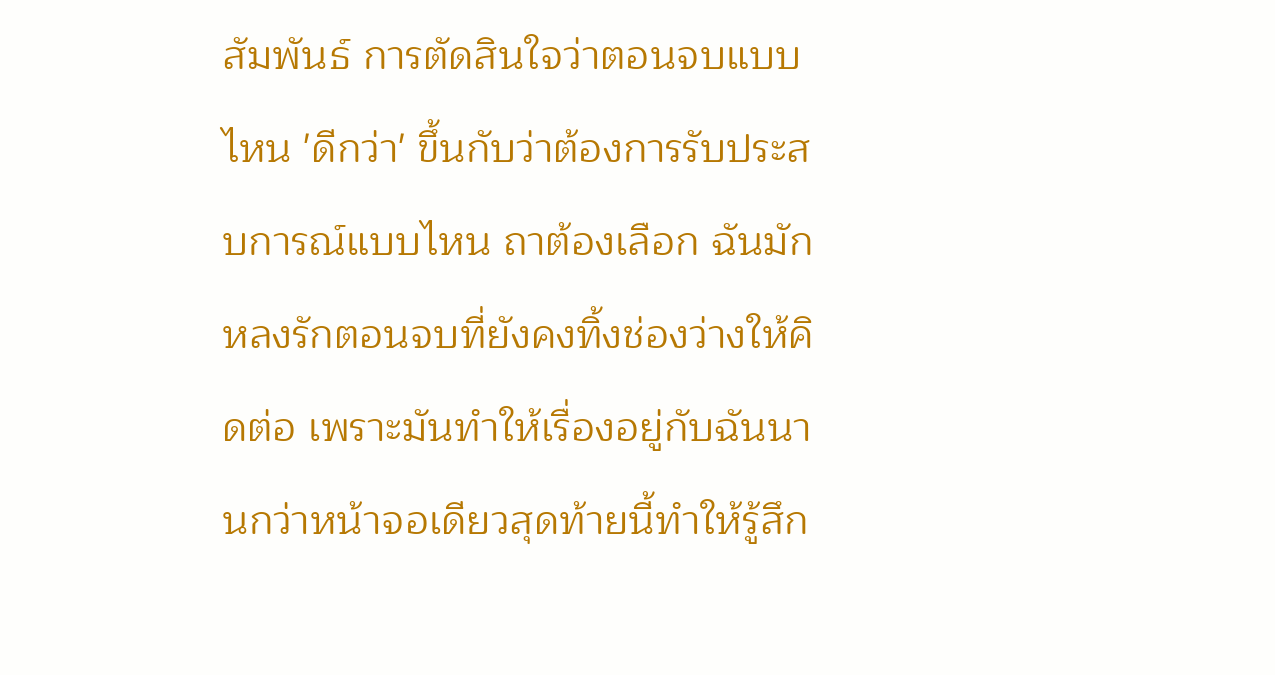สัมพันธ์ การตัดสินใจว่าตอนจบแบบไหน 'ดีกว่า' ขึ้นกับว่าต้องการรับประสบการณ์แบบไหน ถาต้องเลือก ฉันมักหลงรักตอนจบที่ยังคงทิ้งช่องว่างให้คิดต่อ เพราะมันทำให้เรื่องอยู่กับฉันนานกว่าหน้าจอเดียวสุดท้ายนี้ทำให้รู้สึก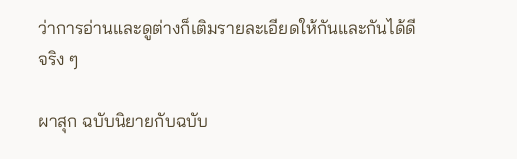ว่าการอ่านและดูต่างก็เติมรายละเอียดให้กันและกันได้ดีจริง ๆ

ผาสุก ฉบับนิยายกับฉบับ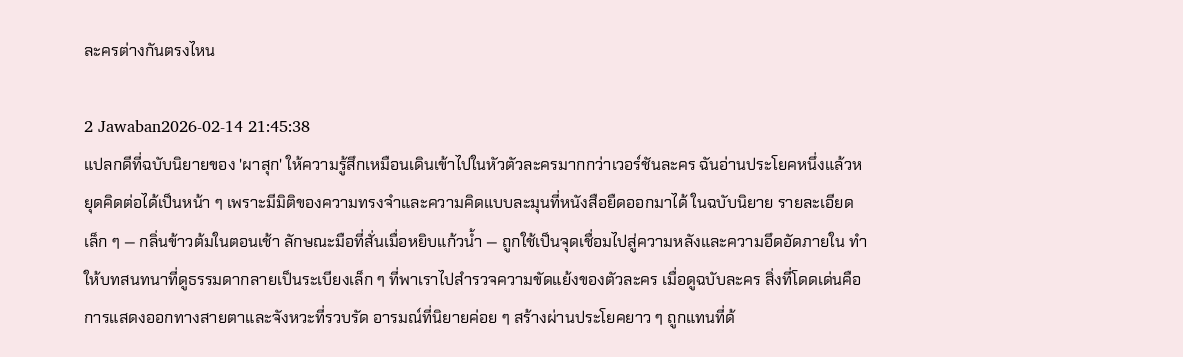ละครต่างกันตรงไหน

2 Jawaban2026-02-14 21:45:38
แปลกดีที่ฉบับนิยายของ 'ผาสุก' ให้ความรู้สึกเหมือนเดินเข้าไปในหัวตัวละครมากกว่าเวอร์ชันละคร ฉันอ่านประโยคหนึ่งแล้วหยุดคิดต่อได้เป็นหน้า ๆ เพราะมีมิติของความทรงจำและความคิดแบบละมุนที่หนังสือยืดออกมาได้ ในฉบับนิยาย รายละเอียดเล็ก ๆ — กลิ่นข้าวต้มในตอนเช้า ลักษณะมือที่สั่นเมื่อหยิบแก้วน้ำ — ถูกใช้เป็นจุดเชื่อมไปสู่ความหลังและความอึดอัดภายใน ทำให้บทสนทนาที่ดูธรรมดากลายเป็นระเบียงเล็ก ๆ ที่พาเราไปสำรวจความขัดแย้งของตัวละคร เมื่อดูฉบับละคร สิ่งที่โดดเด่นคือการแสดงออกทางสายตาและจังหวะที่รวบรัด อารมณ์ที่นิยายค่อย ๆ สร้างผ่านประโยคยาว ๆ ถูกแทนที่ด้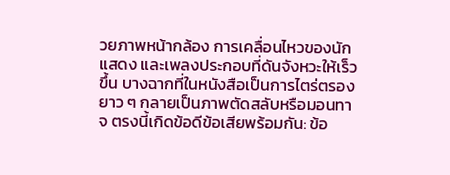วยภาพหน้ากล้อง การเคลื่อนไหวของนักแสดง และเพลงประกอบที่ดันจังหวะให้เร็วขึ้น บางฉากที่ในหนังสือเป็นการไตร่ตรองยาว ๆ กลายเป็นภาพตัดสลับหรือมอนทาจ ตรงนี้เกิดข้อดีข้อเสียพร้อมกัน: ข้อ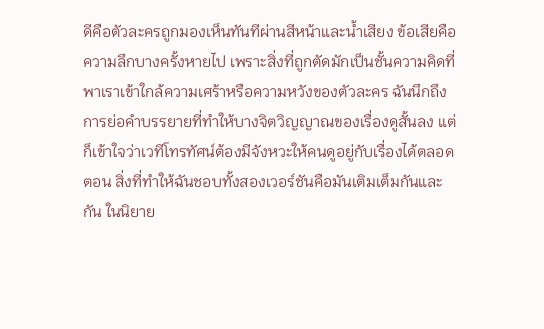ดีคือตัวละครถูกมองเห็นทันทีผ่านสีหน้าและน้ำเสียง ข้อเสียคือความลึกบางครั้งหายไป เพราะสิ่งที่ถูกตัดมักเป็นชั้นความคิดที่พาเราเข้าใกล้ความเศร้าหรือความหวังของตัวละคร ฉันนึกถึงการย่อคำบรรยายที่ทำให้บางจิตวิญญาณของเรื่องดูสั้นลง แต่ก็เข้าใจว่าเวทีโทรทัศน์ต้องมีจังหวะให้คนดูอยู่กับเรื่องได้ตลอดตอน สิ่งที่ทำให้ฉันชอบทั้งสองเวอร์ชันคือมันเติมเต็มกันและกัน ในนิยาย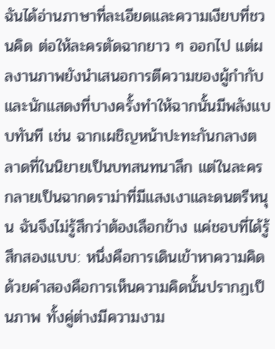ฉันได้อ่านภาษาที่ละเอียดและความเงียบที่ชวนคิด ต่อให้ละครตัดฉากยาว ๆ ออกไป แต่ผลงานภาพยังนำเสนอการตีความของผู้กำกับและนักแสดงที่บางครั้งทำให้ฉากนั้นมีพลังแบบทันที เช่น ฉากเผชิญหน้าปะทะกันกลางตลาดที่ในนิยายเป็นบทสนทนาลึก แต่ในละครกลายเป็นฉากดราม่าที่มีแสงเงาและดนตรีหนุน ฉันจึงไม่รู้สึกว่าต้องเลือกข้าง แค่ชอบที่ได้รู้สึกสองแบบ: หนึ่งคือการเดินเข้าหาความคิดด้วยคำสองคือการเห็นความคิดนั้นปรากฏเป็นภาพ ทั้งคู่ต่างมีความงาม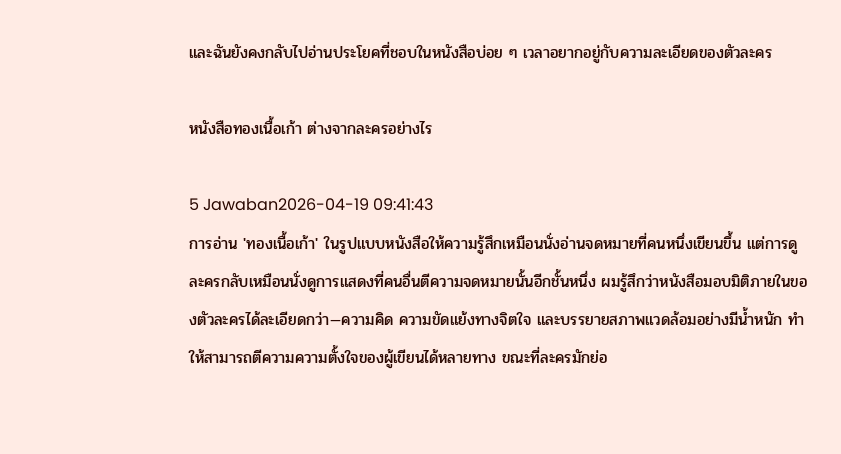และฉันยังคงกลับไปอ่านประโยคที่ชอบในหนังสือบ่อย ๆ เวลาอยากอยู่กับความละเอียดของตัวละคร

หนังสือทองเนื้อเก้า ต่างจากละครอย่างไร

5 Jawaban2026-04-19 09:41:43
การอ่าน 'ทองเนื้อเก้า' ในรูปแบบหนังสือให้ความรู้สึกเหมือนนั่งอ่านจดหมายที่คนหนึ่งเขียนขึ้น แต่การดูละครกลับเหมือนนั่งดูการแสดงที่คนอื่นตีความจดหมายนั้นอีกชั้นหนึ่ง ผมรู้สึกว่าหนังสือมอบมิติภายในของตัวละครได้ละเอียดกว่า—ความคิด ความขัดแย้งทางจิตใจ และบรรยายสภาพแวดล้อมอย่างมีน้ำหนัก ทำให้สามารถตีความความตั้งใจของผู้เขียนได้หลายทาง ขณะที่ละครมักย่อ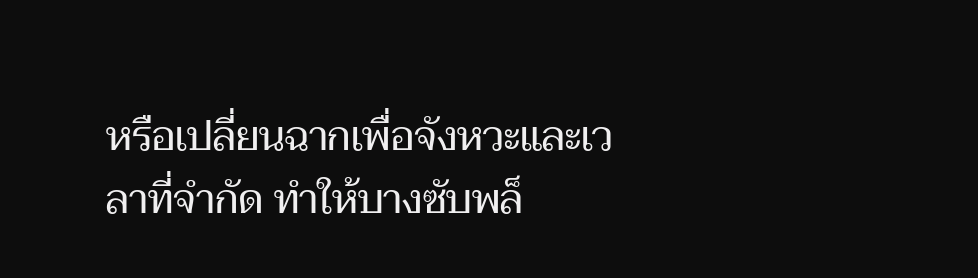หรือเปลี่ยนฉากเพื่อจังหวะและเวลาที่จำกัด ทำให้บางซับพล็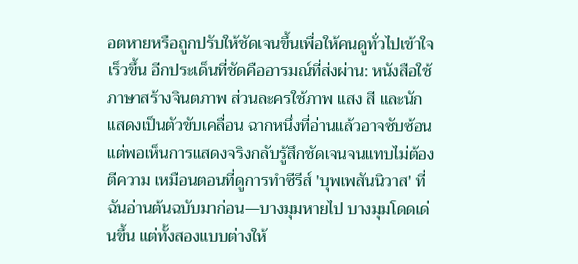อตหายหรือถูกปรับให้ชัดเจนขึ้นเพื่อให้คนดูทั่วไปเข้าใจเร็วขึ้น อีกประเด็นที่ชัดคืออารมณ์ที่ส่งผ่าน: หนังสือใช้ภาษาสร้างจินตภาพ ส่วนละครใช้ภาพ แสง สี และนักแสดงเป็นตัวขับเคลื่อน ฉากหนึ่งที่อ่านแล้วอาจซับซ้อน แต่พอเห็นการแสดงจริงกลับรู้สึกชัดเจนจนแทบไม่ต้องตีความ เหมือนตอนที่ดูการทำซีรีส์ 'บุพเพสันนิวาส' ที่ฉันอ่านต้นฉบับมาก่อน—บางมุมหายไป บางมุมโดดเด่นขึ้น แต่ทั้งสองแบบต่างให้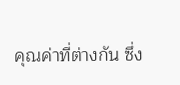คุณค่าที่ต่างกัน ซึ่ง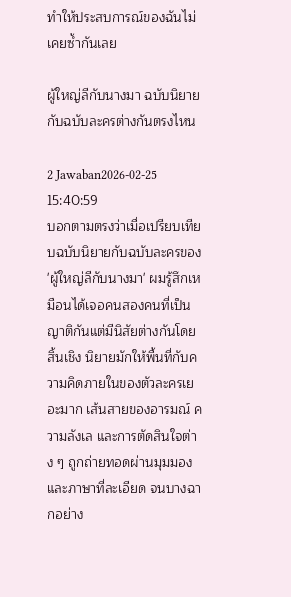ทำให้ประสบการณ์ของฉันไม่เคยซ้ำกันเลย

ผู้ใหญ่ลีกับนางมา ฉบับนิยายกับฉบับละครต่างกันตรงไหน

2 Jawaban2026-02-25 15:40:59
บอกตามตรงว่าเมื่อเปรียบเทียบฉบับนิยายกับฉบับละครของ 'ผู้ใหญ่ลีกับนางมา' ผมรู้สึกเหมือนได้เจอคนสองคนที่เป็นญาติกันแต่มีนิสัยต่างกันโดยสิ้นเชิง นิยายมักให้พื้นที่กับความคิดภายในของตัวละครเยอะมาก เส้นสายของอารมณ์ ความลังเล และการตัดสินใจต่าง ๆ ถูกถ่ายทอดผ่านมุมมองและภาษาที่ละเอียด จนบางฉากอย่าง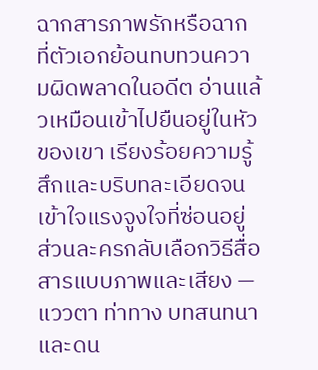ฉากสารภาพรักหรือฉากที่ตัวเอกย้อนทบทวนความผิดพลาดในอดีต อ่านแล้วเหมือนเข้าไปยืนอยู่ในหัวของเขา เรียงร้อยความรู้สึกและบริบทละเอียดจนเข้าใจแรงจูงใจที่ซ่อนอยู่ ส่วนละครกลับเลือกวิธีสื่อสารแบบภาพและเสียง — แววตา ท่าทาง บทสนทนา และดน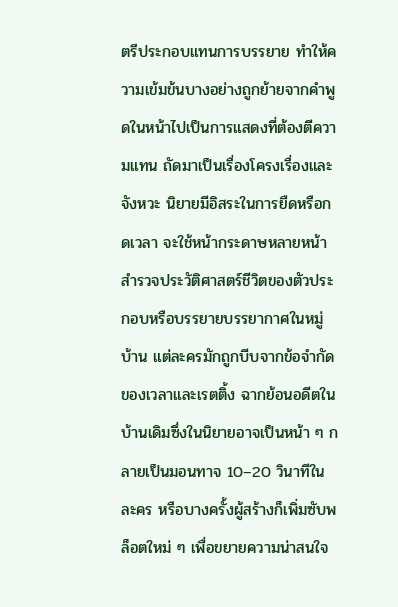ตรีประกอบแทนการบรรยาย ทำให้ความเข้มข้นบางอย่างถูกย้ายจากคำพูดในหน้าไปเป็นการแสดงที่ต้องตีความแทน ถัดมาเป็นเรื่องโครงเรื่องและจังหวะ นิยายมีอิสระในการยืดหรือกดเวลา จะใช้หน้ากระดาษหลายหน้าสำรวจประวัติศาสตร์ชีวิตของตัวประกอบหรือบรรยายบรรยากาศในหมู่บ้าน แต่ละครมักถูกบีบจากข้อจำกัดของเวลาและเรตติ้ง ฉากย้อนอดีตในบ้านเดิมซึ่งในนิยายอาจเป็นหน้า ๆ กลายเป็นมอนทาจ 10–20 วินาทีในละคร หรือบางครั้งผู้สร้างก็เพิ่มซับพล็อตใหม่ ๆ เพื่อขยายความน่าสนใจ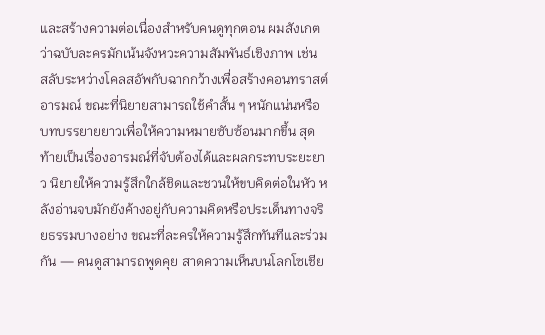และสร้างความต่อเนื่องสำหรับคนดูทุกตอน ผมสังเกตว่าฉบับละครมักเน้นจังหวะความสัมพันธ์เชิงภาพ เช่น สลับระหว่างโคลสอัพกับฉากกว้างเพื่อสร้างคอนทราสต์อารมณ์ ขณะที่นิยายสามารถใช้คำสั้น ๆ หนักแน่นหรือบทบรรยายยาวเพื่อให้ความหมายซับซ้อนมากขึ้น สุดท้ายเป็นเรื่องอารมณ์ที่จับต้องได้และผลกระทบระยะยาว นิยายให้ความรู้สึกใกล้ชิดและชวนให้ขบคิดต่อในหัว หลังอ่านจบมักยังค้างอยู่กับความคิดหรือประเด็นทางจริยธรรมบางอย่าง ขณะที่ละครให้ความรู้สึกทันทีและร่วมกัน — คนดูสามารถพูดคุย สาดความเห็นบนโลกโซเชีย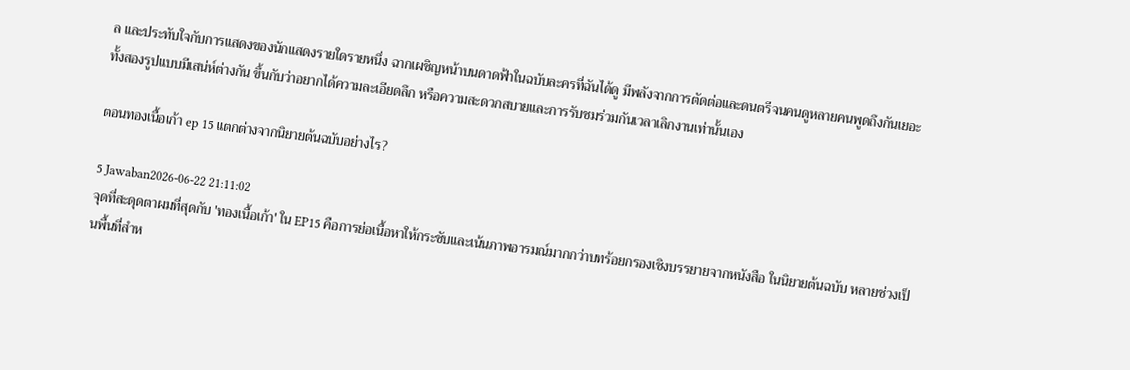ล และประทับใจกับการแสดงของนักแสดงรายใดรายหนึ่ง ฉากเผชิญหน้าบนดาดฟ้าในฉบับละครที่ฉันได้ดู มีพลังจากการตัดต่อและดนตรีจนคนดูหลายคนพูดถึงกันเยอะ ทั้งสองรูปแบบมีเสน่ห์ต่างกัน ขึ้นกับว่าอยากได้ความละเอียดลึก หรือความสะดวกสบายและการรับชมร่วมกันเวลาเลิกงานเท่านั้นเอง

ตอนทองเนื้อเก้า ep 15 แตกต่างจากนิยายต้นฉบับอย่างไร?

5 Jawaban2026-06-22 21:11:02
จุดที่สะดุดตาผมที่สุดกับ 'ทองเนื้อเก้า' ใน EP15 คือการย่อเนื้อหาให้กระชับและเน้นภาพอารมณ์มากกว่าบทร้อยกรองเชิงบรรยายจากหนังสือ ในนิยายต้นฉบับ หลายช่วงเป็นพื้นที่สำห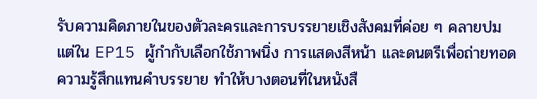รับความคิดภายในของตัวละครและการบรรยายเชิงสังคมที่ค่อย ๆ คลายปม แต่ใน EP15 ผู้กำกับเลือกใช้ภาพนิ่ง การแสดงสีหน้า และดนตรีเพื่อถ่ายทอดความรู้สึกแทนคำบรรยาย ทำให้บางตอนที่ในหนังสื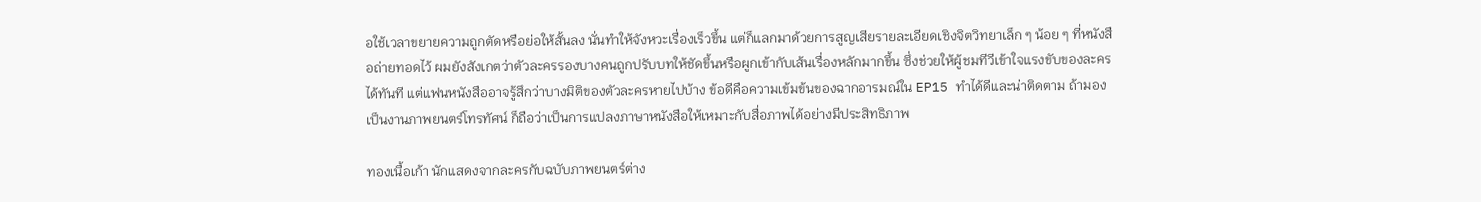อใช้เวลาขยายความถูกตัดหรือย่อให้สั้นลง นั่นทำให้จังหวะเรื่องเร็วขึ้น แต่ก็แลกมาด้วยการสูญเสียรายละเอียดเชิงจิตวิทยาเล็ก ๆ น้อย ๆ ที่หนังสือถ่ายทอดไว้ ผมยังสังเกตว่าตัวละครรองบางคนถูกปรับบทให้ชัดขึ้นหรือผูกเข้ากับเส้นเรื่องหลักมากขึ้น ซึ่งช่วยให้ผู้ชมทีวีเข้าใจแรงขับของละครได้ทันที แต่แฟนหนังสืออาจรู้สึกว่าบางมิติของตัวละครหายไปบ้าง ข้อดีคือความเข้มข้นของฉากอารมณ์ใน EP15 ทำได้ดีและน่าติดตาม ถ้ามองเป็นงานภาพยนตร์โทรทัศน์ ก็ถือว่าเป็นการแปลงภาษาหนังสือให้เหมาะกับสื่อภาพได้อย่างมีประสิทธิภาพ

ทองเนื้อเก้า นักแสดงจากละครกับฉบับภาพยนตร์ต่าง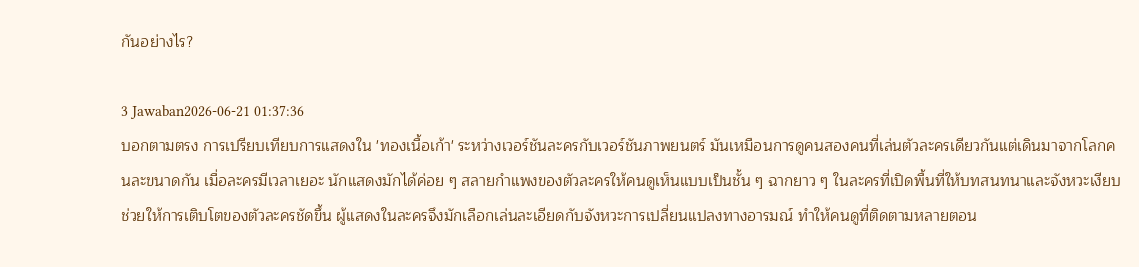กันอย่างไร?

3 Jawaban2026-06-21 01:37:36
บอกตามตรง การเปรียบเทียบการแสดงใน 'ทองเนื้อเก้า' ระหว่างเวอร์ชันละครกับเวอร์ชันภาพยนตร์ มันเหมือนการดูคนสองคนที่เล่นตัวละครเดียวกันแต่เดินมาจากโลกคนละขนาดกัน เมื่อละครมีเวลาเยอะ นักแสดงมักได้ค่อย ๆ สลายกำแพงของตัวละครให้คนดูเห็นแบบเป็นชั้น ๆ ฉากยาว ๆ ในละครที่เปิดพื้นที่ให้บทสนทนาและจังหวะเงียบ ช่วยให้การเติบโตของตัวละครชัดขึ้น ผู้แสดงในละครจึงมักเลือกเล่นละเอียดกับจังหวะการเปลี่ยนแปลงทางอารมณ์ ทำให้คนดูที่ติดตามหลายตอน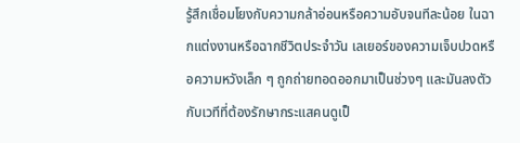รู้สึกเชื่อมโยงกับความกล้าอ่อนหรือความอับจนทีละน้อย ในฉากแต่งงานหรือฉากชีวิตประจำวัน เลเยอร์ของความเจ็บปวดหรือความหวังเล็ก ๆ ถูกถ่ายทอดออกมาเป็นช่วงๆ และมันลงตัวกับเวทีที่ต้องรักษากระแสคนดูเป็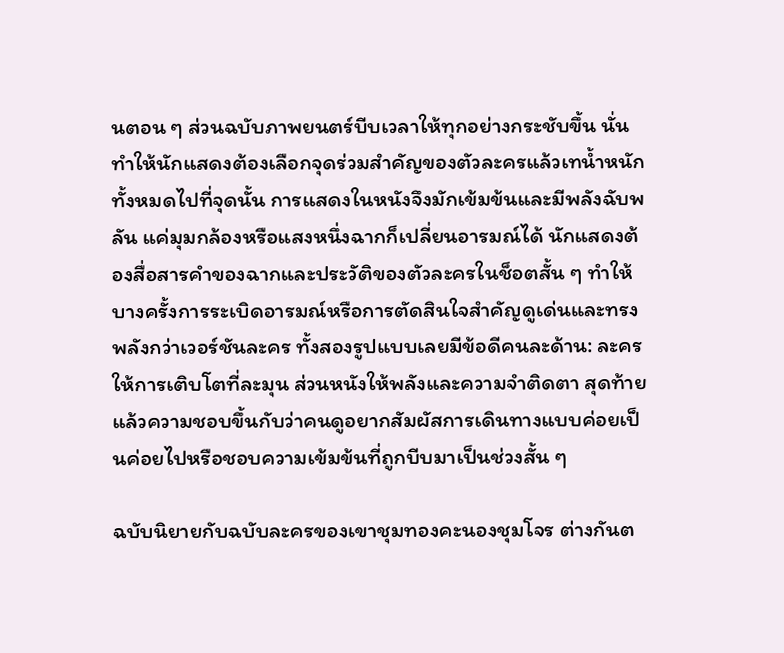นตอน ๆ ส่วนฉบับภาพยนตร์บีบเวลาให้ทุกอย่างกระชับขึ้น นั่นทำให้นักแสดงต้องเลือกจุดร่วมสำคัญของตัวละครแล้วเทน้ำหนักทั้งหมดไปที่จุดนั้น การแสดงในหนังจึงมักเข้มข้นและมีพลังฉับพลัน แค่มุมกล้องหรือแสงหนึ่งฉากก็เปลี่ยนอารมณ์ได้ นักแสดงต้องสื่อสารคำของฉากและประวัติของตัวละครในช็อตสั้น ๆ ทำให้บางครั้งการระเบิดอารมณ์หรือการตัดสินใจสำคัญดูเด่นและทรงพลังกว่าเวอร์ชันละคร ทั้งสองรูปแบบเลยมีข้อดีคนละด้าน: ละครให้การเติบโตที่ละมุน ส่วนหนังให้พลังและความจำติดตา สุดท้ายแล้วความชอบขึ้นกับว่าคนดูอยากสัมผัสการเดินทางแบบค่อยเป็นค่อยไปหรือชอบความเข้มข้นที่ถูกบีบมาเป็นช่วงสั้น ๆ

ฉบับนิยายกับฉบับละครของเขาชุมทองคะนองชุมโจร ต่างกันต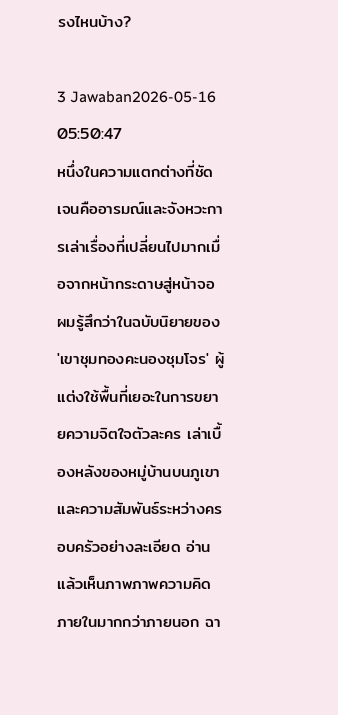รงไหนบ้าง?

3 Jawaban2026-05-16 05:50:47
หนึ่งในความแตกต่างที่ชัดเจนคืออารมณ์และจังหวะการเล่าเรื่องที่เปลี่ยนไปมากเมื่อจากหน้ากระดาษสู่หน้าจอ ผมรู้สึกว่าในฉบับนิยายของ 'เขาชุมทองคะนองชุมโจร' ผู้แต่งใช้พื้นที่เยอะในการขยายความจิตใจตัวละคร เล่าเบื้องหลังของหมู่บ้านบนภูเขาและความสัมพันธ์ระหว่างครอบครัวอย่างละเอียด อ่านแล้วเห็นภาพภาพความคิดภายในมากกว่าภายนอก ฉา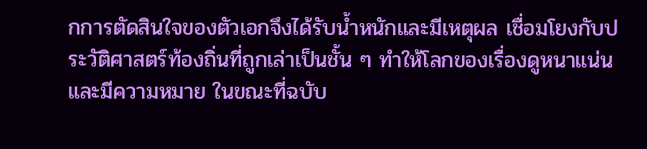กการตัดสินใจของตัวเอกจึงได้รับน้ำหนักและมีเหตุผล เชื่อมโยงกับประวัติศาสตร์ท้องถิ่นที่ถูกเล่าเป็นชั้น ๆ ทำให้โลกของเรื่องดูหนาแน่นและมีความหมาย ในขณะที่ฉบับ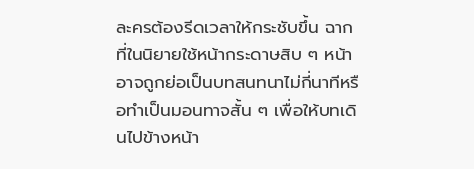ละครต้องรีดเวลาให้กระชับขึ้น ฉากที่ในนิยายใช้หน้ากระดาษสิบ ๆ หน้าอาจถูกย่อเป็นบทสนทนาไม่กี่นาทีหรือทำเป็นมอนทาจสั้น ๆ เพื่อให้บทเดินไปข้างหน้า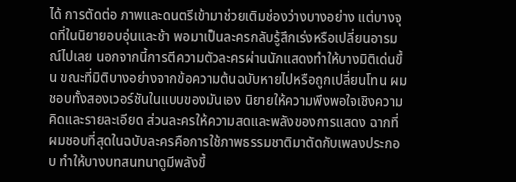ได้ การตัดต่อ ภาพและดนตรีเข้ามาช่วยเติมช่องว่างบางอย่าง แต่บางจุดที่ในนิยายอบอุ่นและช้า พอมาเป็นละครกลับรู้สึกเร่งหรือเปลี่ยนอารมณ์ไปเลย นอกจากนี้การตีความตัวละครผ่านนักแสดงทำให้บางมิติเด่นขึ้น ขณะที่มิติบางอย่างจากข้อความต้นฉบับหายไปหรือถูกเปลี่ยนโทน ผมชอบทั้งสองเวอร์ชันในแบบของมันเอง นิยายให้ความพึงพอใจเชิงความคิดและรายละเอียด ส่วนละครให้ความสดและพลังของการแสดง ฉากที่ผมชอบที่สุดในฉบับละครคือการใช้ภาพธรรมชาติมาตัดกับเพลงประกอบ ทำให้บางบทสนทนาดูมีพลังขึ้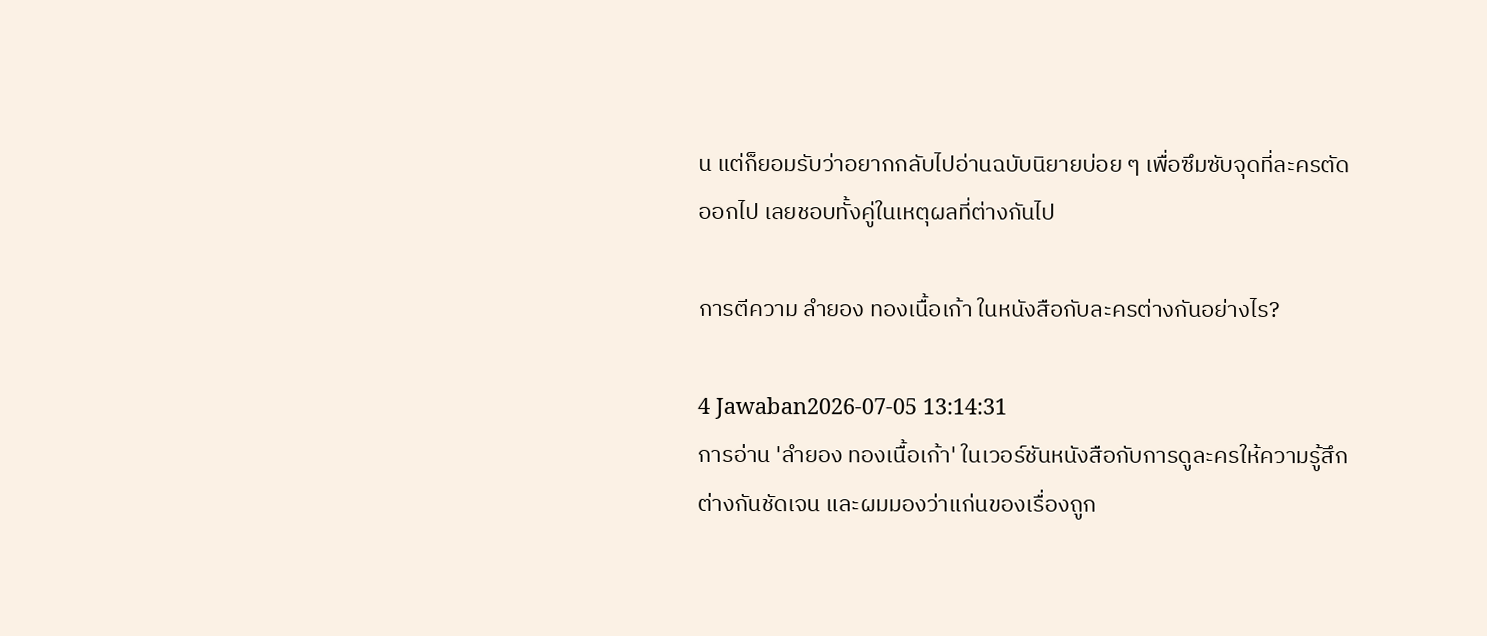น แต่ก็ยอมรับว่าอยากกลับไปอ่านฉบับนิยายบ่อย ๆ เพื่อซึมซับจุดที่ละครตัดออกไป เลยชอบทั้งคู่ในเหตุผลที่ต่างกันไป

การตีความ ลํายอง ทองเนื้อเก้า ในหนังสือกับละครต่างกันอย่างไร?

4 Jawaban2026-07-05 13:14:31
การอ่าน 'ลํายอง ทองเนื้อเก้า' ในเวอร์ชันหนังสือกับการดูละครให้ความรู้สึกต่างกันชัดเจน และผมมองว่าแก่นของเรื่องถูก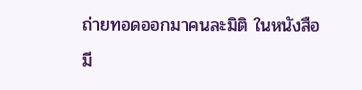ถ่ายทอดออกมาคนละมิติ ในหนังสือมี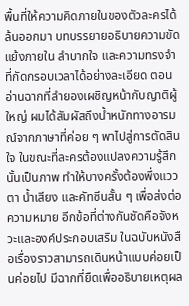พื้นที่ให้ความคิดภายในของตัวละครได้ล้นออกมา บทบรรยายอธิบายความขัดแย้งภายใน ลำบากใจ และความทรงจำที่กัดกรอบเวลาได้อย่างละเอียด ตอนอ่านฉากที่ลำยองเผชิญหน้ากับญาติผู้ใหญ่ ผมได้สัมผัสถึงน้ำหนักทางอารมณ์จากภาษาที่ค่อย ๆ พาไปสู่การตัดสินใจ ในขณะที่ละครต้องแปลงความรู้สึกนั้นเป็นภาพ ทำให้บางครั้งต้องพึ่งแววตา น้ำเสียง และคัทซีนสั้น ๆ เพื่อส่งต่อความหมาย อีกข้อที่ต่างกันชัดคือจังหวะและองค์ประกอบเสริม ในฉบับหนังสือเรื่องราวสามารถเดินหน้าแบบค่อยเป็นค่อยไป มีฉากที่ยืดเพื่ออธิบายเหตุผล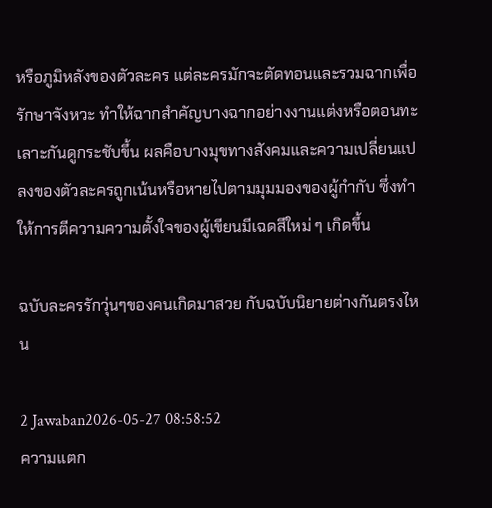หรือภูมิหลังของตัวละคร แต่ละครมักจะตัดทอนและรวมฉากเพื่อรักษาจังหวะ ทำให้ฉากสำคัญบางฉากอย่างงานแต่งหรือตอนทะเลาะกันดูกระชับขึ้น ผลคือบางมุขทางสังคมและความเปลี่ยนแปลงของตัวละครถูกเน้นหรือหายไปตามมุมมองของผู้กำกับ ซึ่งทำให้การตีความความตั้งใจของผู้เขียนมีเฉดสีใหม่ ๆ เกิดขึ้น

ฉบับละครรักวุ่นๆของคนเกิดมาสวย กับฉบับนิยายต่างกันตรงไหน

2 Jawaban2026-05-27 08:58:52
ความแตก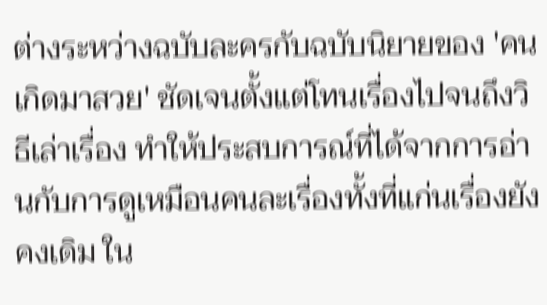ต่างระหว่างฉบับละครกับฉบับนิยายของ 'คนเกิดมาสวย' ชัดเจนตั้งแต่โทนเรื่องไปจนถึงวิธีเล่าเรื่อง ทำให้ประสบการณ์ที่ได้จากการอ่านกับการดูเหมือนคนละเรื่องทั้งที่แก่นเรื่องยังคงเดิม ใน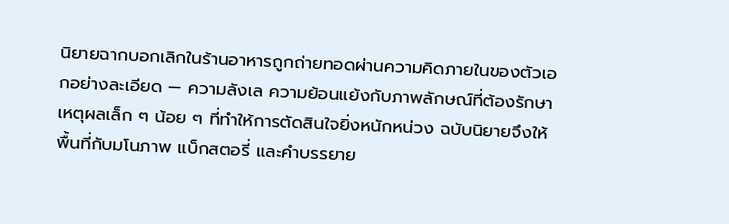นิยายฉากบอกเลิกในร้านอาหารถูกถ่ายทอดผ่านความคิดภายในของตัวเอกอย่างละเอียด — ความลังเล ความย้อนแย้งกับภาพลักษณ์ที่ต้องรักษา เหตุผลเล็ก ๆ น้อย ๆ ที่ทำให้การตัดสินใจยิ่งหนักหน่วง ฉบับนิยายจึงให้พื้นที่กับมโนภาพ แบ็กสตอรี่ และคำบรรยาย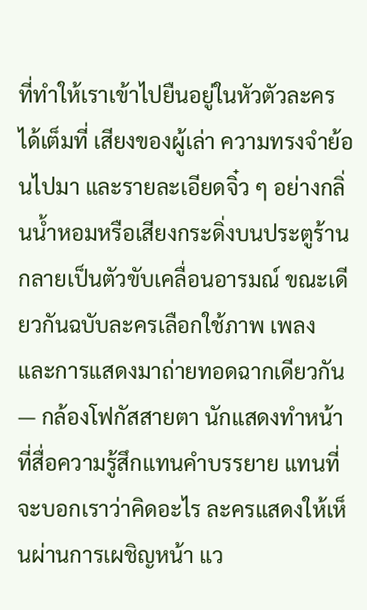ที่ทำให้เราเข้าไปยืนอยู่ในหัวตัวละครได้เต็มที่ เสียงของผู้เล่า ความทรงจำย้อนไปมา และรายละเอียดจิ๋ว ๆ อย่างกลิ่นน้ำหอมหรือเสียงกระดิ่งบนประตูร้าน กลายเป็นตัวขับเคลื่อนอารมณ์ ขณะเดียวกันฉบับละครเลือกใช้ภาพ เพลง และการแสดงมาถ่ายทอดฉากเดียวกัน — กล้องโฟกัสสายตา นักแสดงทำหน้าที่สื่อความรู้สึกแทนคำบรรยาย แทนที่จะบอกเราว่าคิดอะไร ละครแสดงให้เห็นผ่านการเผชิญหน้า แว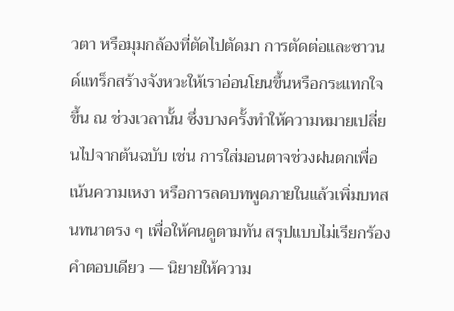วตา หรือมุมกล้องที่ตัดไปตัดมา การตัดต่อและซาวนด์แทร็กสร้างจังหวะให้เราอ่อนโยนขึ้นหรือกระแทกใจขึ้น ณ ช่วงเวลานั้น ซึ่งบางครั้งทำให้ความหมายเปลี่ยนไปจากต้นฉบับ เช่น การใส่มอนตาจช่วงฝนตกเพื่อเน้นความเหงา หรือการลดบทพูดภายในแล้วเพิ่มบทสนทนาตรง ๆ เพื่อให้คนดูตามทัน สรุปแบบไม่เรียกร้องคำตอบเดียว — นิยายให้ความ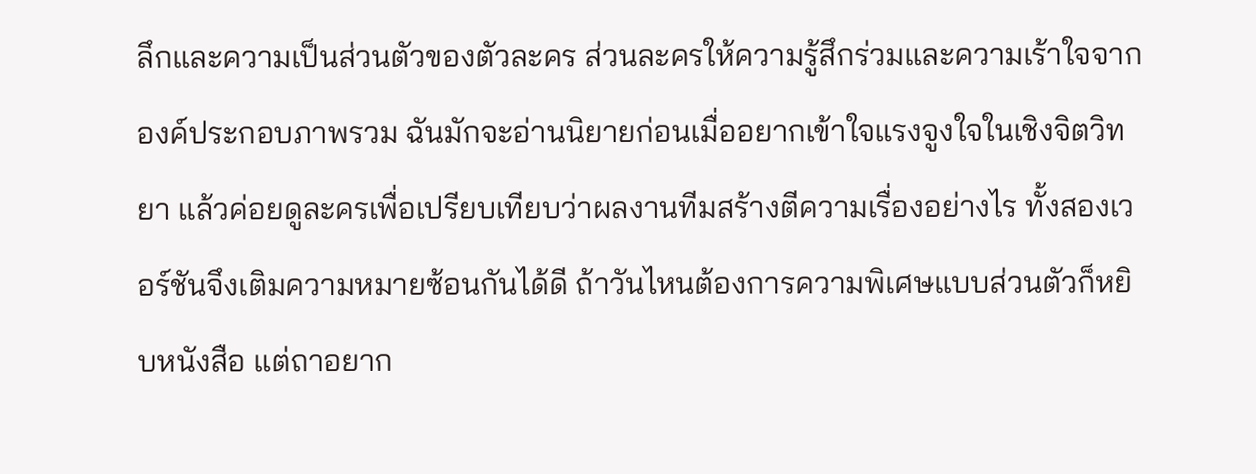ลึกและความเป็นส่วนตัวของตัวละคร ส่วนละครให้ความรู้สึกร่วมและความเร้าใจจากองค์ประกอบภาพรวม ฉันมักจะอ่านนิยายก่อนเมื่ออยากเข้าใจแรงจูงใจในเชิงจิตวิทยา แล้วค่อยดูละครเพื่อเปรียบเทียบว่าผลงานทีมสร้างตีความเรื่องอย่างไร ทั้งสองเวอร์ชันจึงเติมความหมายซ้อนกันได้ดี ถ้าวันไหนต้องการความพิเศษแบบส่วนตัวก็หยิบหนังสือ แต่ถาอยาก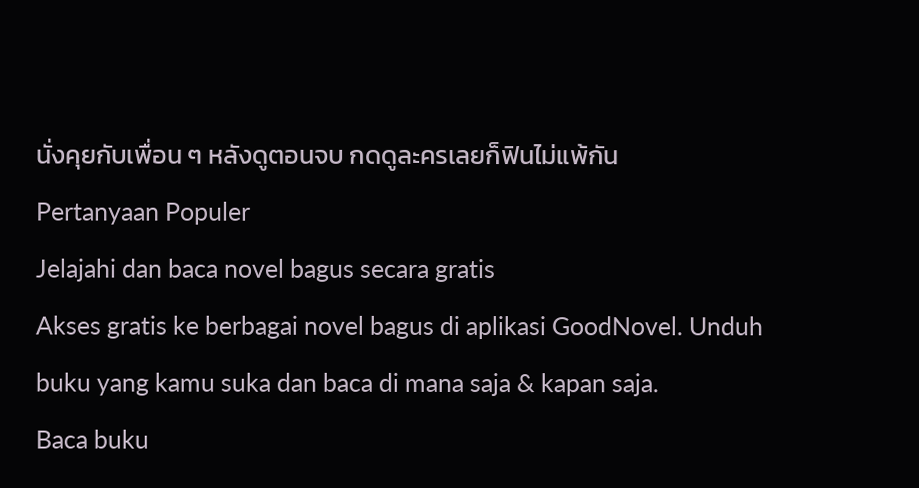นั่งคุยกับเพื่อน ๆ หลังดูตอนจบ กดดูละครเลยก็ฟินไม่แพ้กัน
Pertanyaan Populer
Jelajahi dan baca novel bagus secara gratis
Akses gratis ke berbagai novel bagus di aplikasi GoodNovel. Unduh buku yang kamu suka dan baca di mana saja & kapan saja.
Baca buku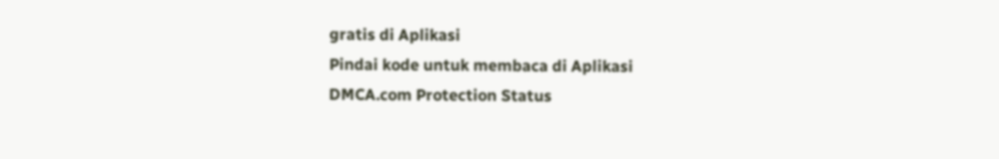gratis di Aplikasi
Pindai kode untuk membaca di Aplikasi
DMCA.com Protection Status